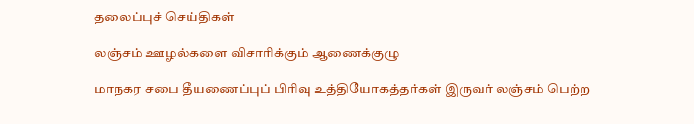தலைப்புச் செய்திகள்

லஞ்சம் ஊழல்களை விசாரிக்கும் ஆணைக்குழு

மாநகர சபை தீயணைப்புப் பிரிவு உத்தியோகத்தர்கள் இருவர் லஞ்சம் பெற்ற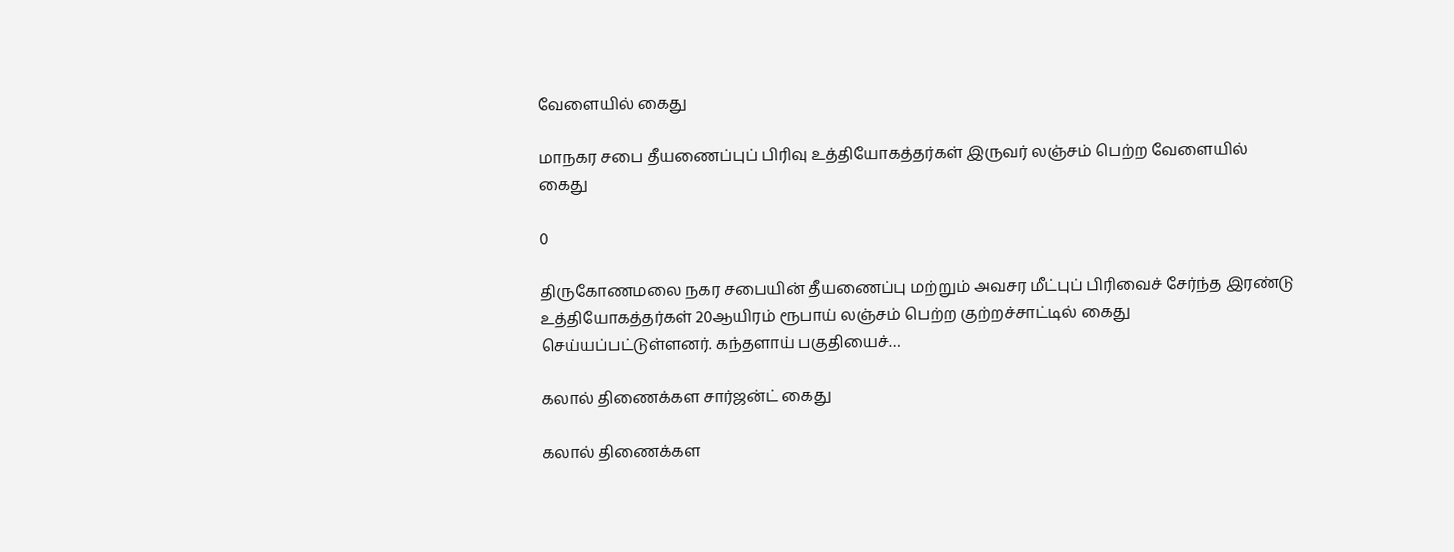வேளையில் கைது

மாநகர சபை தீயணைப்புப் பிரிவு உத்தியோகத்தர்கள் இருவர் லஞ்சம் பெற்ற வேளையில் கைது

0

திருகோணமலை நகர சபையின் தீயணைப்பு மற்றும் அவசர மீட்புப் பிரிவைச் சேர்ந்த இரண்டு உத்தியோகத்தர்கள் 20ஆயிரம் ரூபாய் லஞ்சம் பெற்ற குற்றச்சாட்டில் கைது செய்யப்பட்டுள்ளனர். கந்தளாய் பகுதியைச்…

கலால் திணைக்கள சார்ஜன்ட் கைது

கலால் திணைக்கள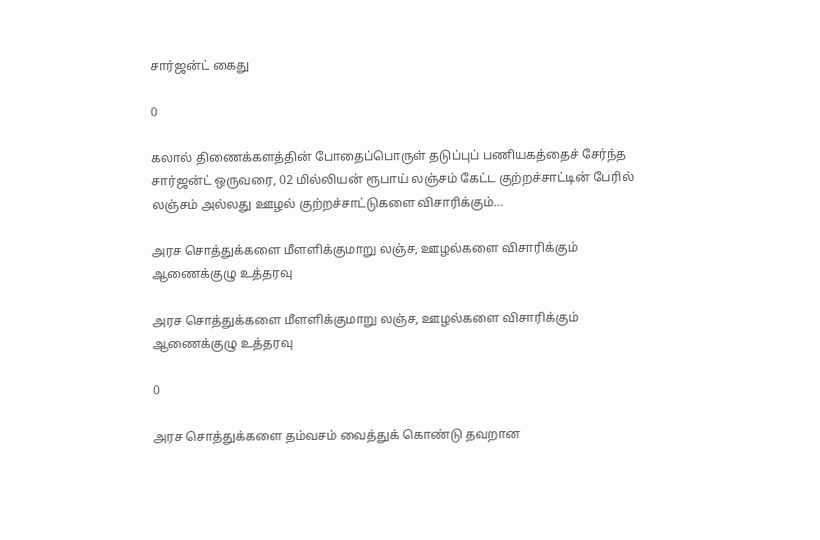சார்ஜன்ட் கைது

0

கலால் திணைக்களத்தின் போதைப்பொருள் தடுப்புப் பணியகத்தைச் சேர்ந்த சார்ஜன்ட் ஒருவரை, 02 மில்லியன் ரூபாய் லஞ்சம் கேட்ட குற்றச்சாட்டின் பேரில் லஞ்சம் அல்லது ஊழல் குற்றச்சாட்டுகளை விசாரிக்கும்…

அரச சொத்துக்களை மீளளிக்குமாறு லஞ்ச, ஊழல்களை விசாரிக்கும் ஆணைக்குழு உத்தரவு

அரச சொத்துக்களை மீளளிக்குமாறு லஞ்ச, ஊழல்களை விசாரிக்கும் ஆணைக்குழு உத்தரவு

0

அரச சொத்துக்களை தம்வசம் வைத்துக் கொண்டு தவறான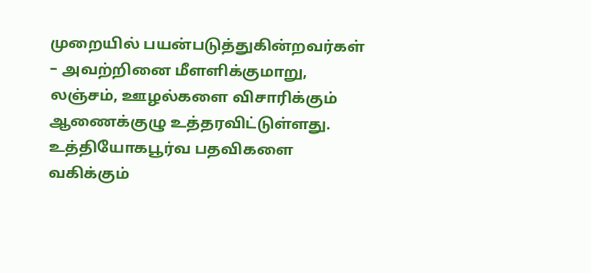முறையில் பயன்படுத்துகின்றவர்கள் – அவற்றினை மீளளிக்குமாறு, லஞ்சம், ஊழல்களை விசாரிக்கும் ஆணைக்குழு உத்தரவிட்டுள்ளது. உத்தியோகபூர்வ பதவிகளை வகிக்கும்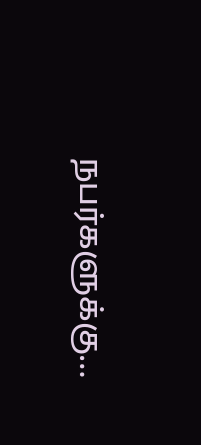நபர்களுக்கு…